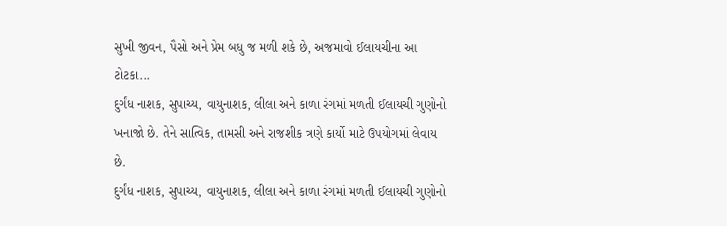સુખી જીવન, પૈસો અને પ્રેમ બધુ જ મળી શકે છે, અજમાવો ઈલાયચીના આ ટોટકા...
દુર્ગંધ નાશક, સુપાચ્ય, વાયુનાશક, લીલા અને કાળા રંગમાં મળતી ઈલાયચી ગુણોનો ખનાજો છે. તેને સાત્વિક, તામસી અને રાજશીક ત્રણે કાર્યો માટે ઉપયોગમાં લેવાય છે.
દુર્ગંધ નાશક, સુપાચ્ય, વાયુનાશક, લીલા અને કાળા રંગમાં મળતી ઈલાયચી ગુણોનો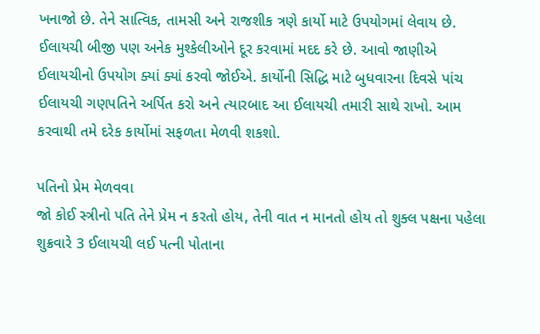ખનાજો છે. તેને સાત્વિક, તામસી અને રાજશીક ત્રણે કાર્યો માટે ઉપયોગમાં લેવાય છે. ઈલાયચી બીજી પણ અનેક મુશ્કેલીઓને દૂર કરવામાં મદદ કરે છે. આવો જાણીએ ઈલાયચીનો ઉપયોગ ક્યાં ક્યાં કરવો જોઈએ. કાર્યોની સિદ્ધિ માટે બુધવારના દિવસે પાંચ ઈલાયચી ગણપતિને અર્પિત કરો અને ત્યારબાદ આ ઈલાયચી તમારી સાથે રાખો. આમ કરવાથી તમે દરેક કાર્યોમાં સફળતા મેળવી શકશો.

પતિનો પ્રેમ મેળવવા
જો કોઈ સ્ત્રીનો પતિ તેને પ્રેમ ન કરતો હોય, તેની વાત ન માનતો હોય તો શુક્લ પક્ષના પહેલા શુક્રવારે 3 ઈલાયચી લઈ પત્ની પોતાના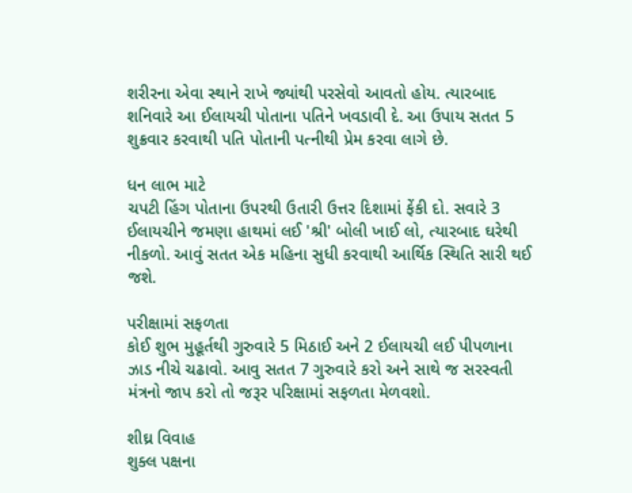શરીરના એવા સ્થાને રાખે જ્યાંથી પરસેવો આવતો હોય. ત્યારબાદ શનિવારે આ ઈલાયચી પોતાના પતિને ખવડાવી દે. આ ઉપાય સતત 5 શુક્રવાર કરવાથી પતિ પોતાની પત્નીથી પ્રેમ કરવા લાગે છે.

ધન લાભ માટે
ચપટી હિંગ પોતાના ઉપરથી ઉતારી ઉત્તર દિશામાં ફેંકી દો. સવારે 3 ઈલાયચીને જમણા હાથમાં લઈ 'શ્રી' બોલી ખાઈ લો, ત્યારબાદ ઘરેથી નીકળો. આવું સતત એક મહિના સુધી કરવાથી આર્થિક સ્થિતિ સારી થઈ જશે.

પરીક્ષામાં સફળતા
કોઈ શુભ મુહૂર્તથી ગુરુવારે 5 મિઠાઈ અને 2 ઈલાયચી લઈ પીપળાના ઝાડ નીચે ચઢાવો. આવુ સતત 7 ગુરુવારે કરો અને સાથે જ સરસ્વતી મંત્રનો જાપ કરો તો જરૂર પરિક્ષામાં સફળતા મેળવશો.

શીઘ્ર વિવાહ
શુક્લ પક્ષના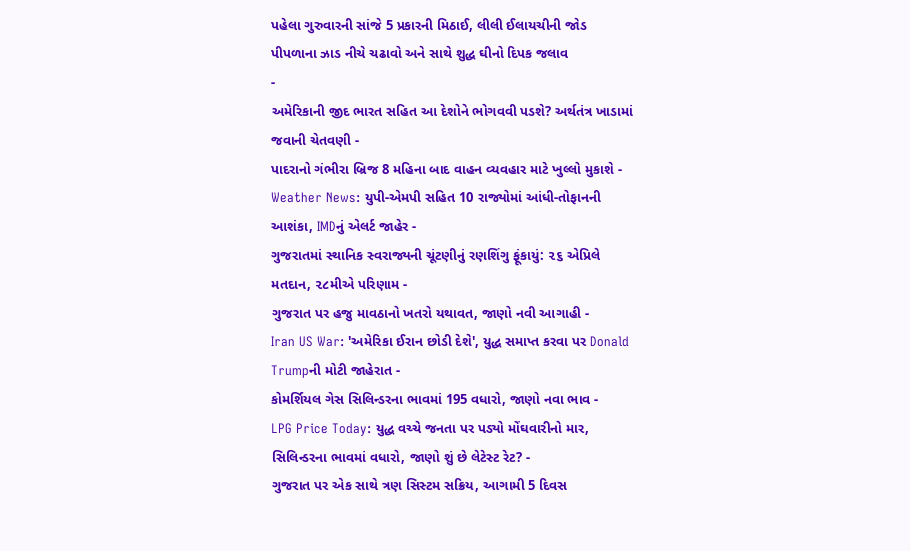પહેલા ગુરુવારની સાંજે 5 પ્રકારની મિઠાઈ, લીલી ઈલાયચીની જોડ પીપળાના ઝાડ નીચે ચઢાવો અને સાથે શુદ્ધ ઘીનો દિપક જલાવ
-
અમેરિકાની જીદ ભારત સહિત આ દેશોને ભોગવવી પડશે? અર્થતંત્ર ખાડામાં જવાની ચેતવણી -
પાદરાનો ગંભીરા બ્રિજ 8 મહિના બાદ વાહન વ્યવહાર માટે ખુલ્લો મુકાશે -
Weather News: યુપી-એમપી સહિત 10 રાજ્યોમાં આંધી-તોફાનની આશંકા, IMDનું એલર્ટ જાહેર -
ગુજરાતમાં સ્થાનિક સ્વરાજ્યની ચૂંટણીનું રણશિંગુ ફૂંકાયું: ૨૬ એપ્રિલે મતદાન, ૨૮મીએ પરિણામ -
ગુજરાત પર હજુ માવઠાનો ખતરો યથાવત, જાણો નવી આગાહી -
Iran US War: 'અમેરિકા ઈરાન છોડી દેશે', યુદ્ધ સમાપ્ત કરવા પર Donald Trumpની મોટી જાહેરાત -
કોમર્શિયલ ગેસ સિલિન્ડરના ભાવમાં 195 વધારો, જાણો નવા ભાવ -
LPG Price Today: યુદ્ધ વચ્ચે જનતા પર પડ્યો મોંઘવારીનો માર, સિલિન્ડરના ભાવમાં વધારો, જાણો શું છે લેટેસ્ટ રેટ? -
ગુજરાત પર એક સાથે ત્રણ સિસ્ટમ સક્રિય, આગામી 5 દિવસ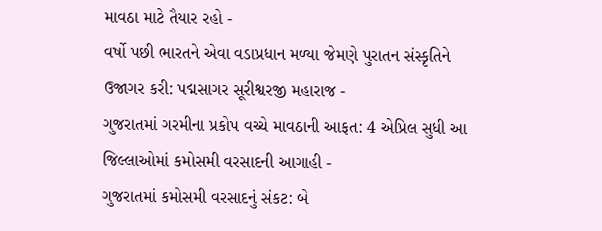માવઠા માટે તૈયાર રહો -
વર્ષો પછી ભારતને એવા વડાપ્રધાન મળ્યા જેમણે પુરાતન સંસ્કૃતિને ઉજાગર કરી: પદ્મસાગર સૂરીશ્વરજી મહારાજ -
ગુજરાતમાં ગરમીના પ્રકોપ વચ્ચે માવઠાની આફત: 4 એપ્રિલ સુધી આ જિલ્લાઓમાં કમોસમી વરસાદની આગાહી -
ગુજરાતમાં કમોસમી વરસાદનું સંકટ: બે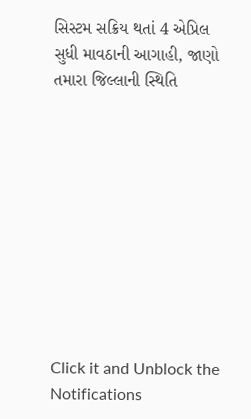સિસ્ટમ સક્રિય થતાં 4 એપ્રિલ સુધી માવઠાની આગાહી, જાણો તમારા જિલ્લાની સ્થિતિ










Click it and Unblock the Notifications